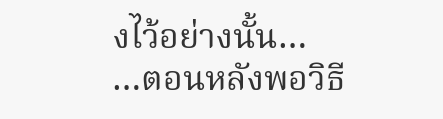งไว้อย่างนั้น…
…ตอนหลังพอวิธี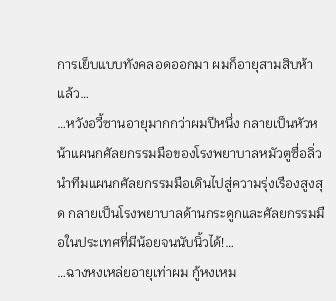การเย็บแบบทังคลอดออกมา ผมก็อายุสามสิบห้าแล้ว…
…หวังอวี้ซานอายุมากกว่าผมปีหนึ่ง กลายเป็นหัวหน้าแผนกศัลยกรรมมือของโรงพยาบาลหมัวตูซื่อลิ่ว นำทีมแผนกศัลยกรรมมือเดินไปสู่ความรุ่งเรืองสูงสุด กลายเป็นโรงพยาบาลด้านกระดูกและศัลยกรรมมือในประเทศที่มีน้อยจนนับนิ้วได้!…
…ฉางหงเหล่ยอายุเท่าผม กู้หงเหม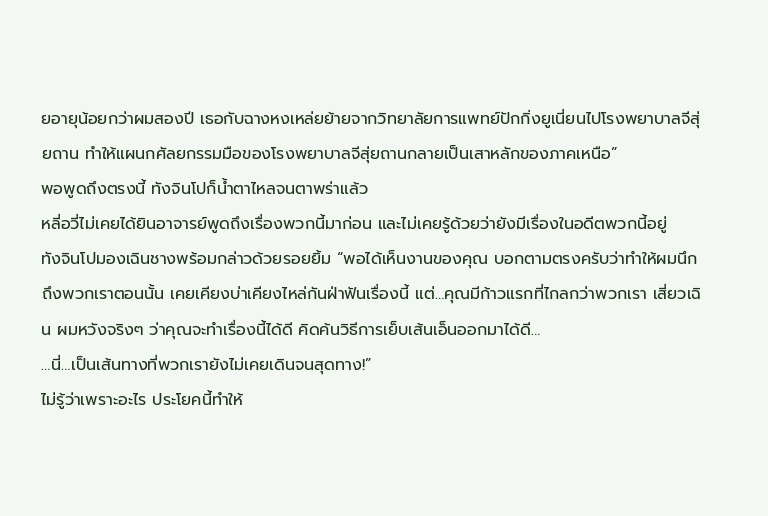ยอายุน้อยกว่าผมสองปี เธอกับฉางหงเหล่ยย้ายจากวิทยาลัยการแพทย์ปักกิ่งยูเนี่ยนไปโรงพยาบาลจีสุ่ยถาน ทำให้แผนกศัลยกรรมมือของโรงพยาบาลจีสุ่ยถานกลายเป็นเสาหลักของภาคเหนือ”
พอพูดถึงตรงนี้ ทังจินโปก็น้ำตาไหลจนตาพร่าแล้ว
หลี่อวี่ไม่เคยได้ยินอาจารย์พูดถึงเรื่องพวกนี้มาก่อน และไม่เคยรู้ด้วยว่ายังมีเรื่องในอดีตพวกนี้อยู่
ทังจินโปมองเฉินชางพร้อมกล่าวด้วยรอยยิ้ม “พอได้เห็นงานของคุณ บอกตามตรงครับว่าทำให้ผมนึกถึงพวกเราตอนนั้น เคยเคียงบ่าเคียงไหล่กันฝ่าฟันเรื่องนี้ แต่…คุณมีก้าวแรกที่ไกลกว่าพวกเรา เสี่ยวเฉิน ผมหวังจริงๆ ว่าคุณจะทำเรื่องนี้ได้ดี คิดค้นวิธีการเย็บเส้นเอ็นออกมาได้ดี…
…นี่…เป็นเส้นทางที่พวกเรายังไม่เคยเดินจนสุดทาง!”
ไม่รู้ว่าเพราะอะไร ประโยคนี้ทำให้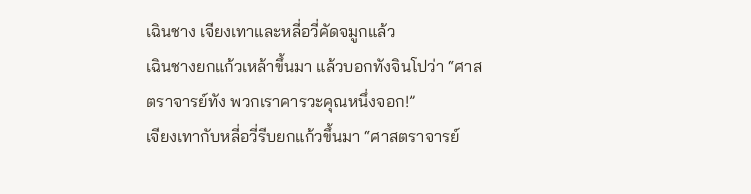เฉินชาง เจียงเทาและหลี่อวี่คัดจมูกแล้ว
เฉินชางยกแก้วเหล้าขึ้นมา แล้วบอกทังจินโปว่า “ศาสตราจารย์ทัง พวกเราคารวะคุณหนึ่งจอก!”
เจียงเทากับหลี่อวี่รีบยกแก้วขึ้นมา “ศาสตราจารย์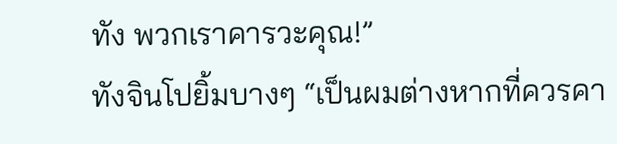ทัง พวกเราคารวะคุณ!”
ทังจินโปยิ้มบางๆ “เป็นผมต่างหากที่ควรคา